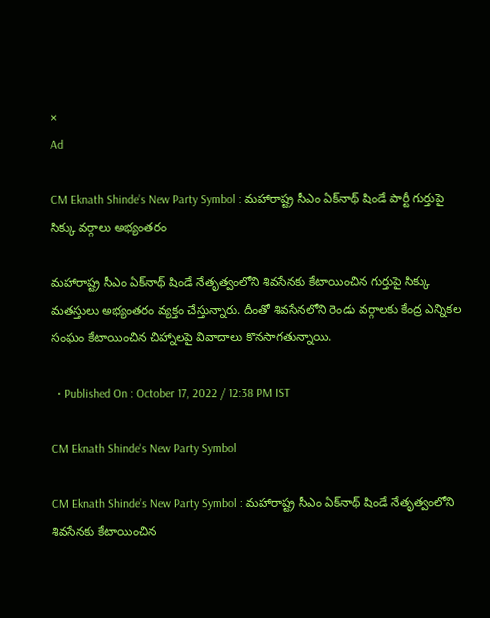×
Ad

CM Eknath Shinde’s New Party Symbol : మహారాష్ట్ర సీఎం ఏక్‌నాథ్‌ షిండే పార్టీ గుర్తుపై సిక్కు వర్గాలు అభ్యంతరం

మహారాష్ట్ర సీఎం ఏక్‌నాథ్‌ షిండే నేతృత్వంలోని శివసేనకు కేటాయించిన గుర్తుపై సిక్కు మతస్తులు అభ్యంతరం వ్యక్తం చేస్తున్నారు. దీంతో శివసేనలోని రెండు వర్గాలకు కేంద్ర ఎన్నికల సంఘం కేటాయించిన చిహ్నాలపై వివాదాలు కొనసాగతున్నాయి.

  • Published On : October 17, 2022 / 12:38 PM IST

CM Eknath Shinde's New Party Symbol

CM Eknath Shinde’s New Party Symbol : మహారాష్ట్ర సీఎం ఏక్‌నాథ్‌ షిండే నేతృత్వంలోని శివసేనకు కేటాయించిన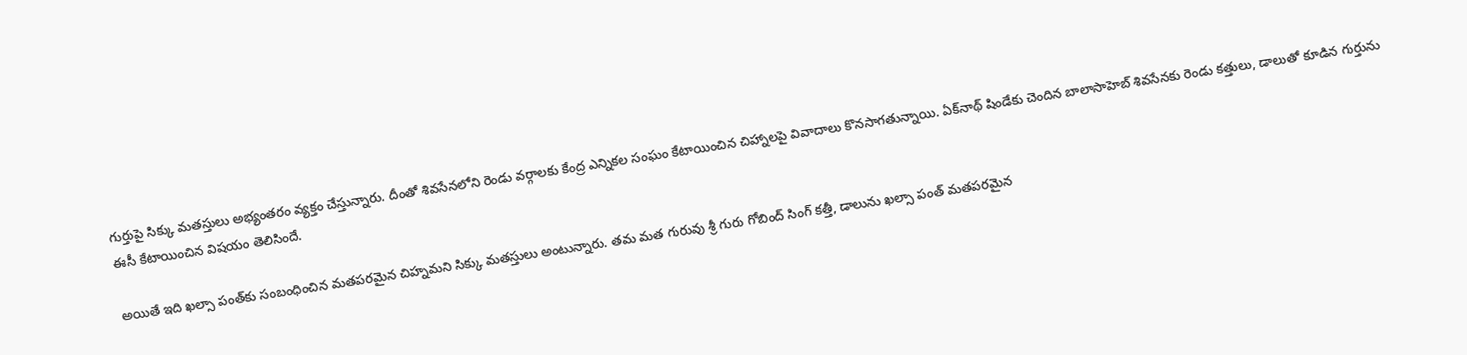గుర్తుపై సిక్కు మతస్తులు అభ్యంతరం వ్యక్తం చేస్తున్నారు. దీంతో శివసేనలోని రెండు వర్గాలకు కేంద్ర ఎన్నికల సంఘం కేటాయించిన చిహ్నాలపై వివాదాలు కొనసాగతున్నాయి. ఏక్‌నాథ్‌ షిండేకు చెందిన బాలాసాహెబ్‌ శివసేనకు రెండు కత్తులు, డాలుతో కూడిన గుర్తును ఈసీ కేటాయించిన విషయం తెలిసిందే.

అయితే ఇది ఖల్సా పంత్‌కు సంబంధించిన మతపరమైన చిహ్నమని సిక్కు మతస్తులు అంటున్నారు. తమ మత గురువు శ్రీ గురు గోబింద్‌ సింగ్‌ కత్తీ, డాలును ఖల్సా పంత్‌ మతపరమైన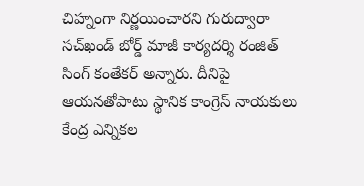చిహ్నంగా నిర్ణయించారని గురుద్వారా సచ్‌ఖండ్‌ బోర్డ్‌ మాజీ కార్యదర్శి రంజిత్‌ సింగ్‌ కంతేకర్‌ అన్నారు. దీనిపై ఆయనతోపాటు స్థానిక కాంగ్రెస్‌ నాయకులు కేంద్ర ఎన్నికల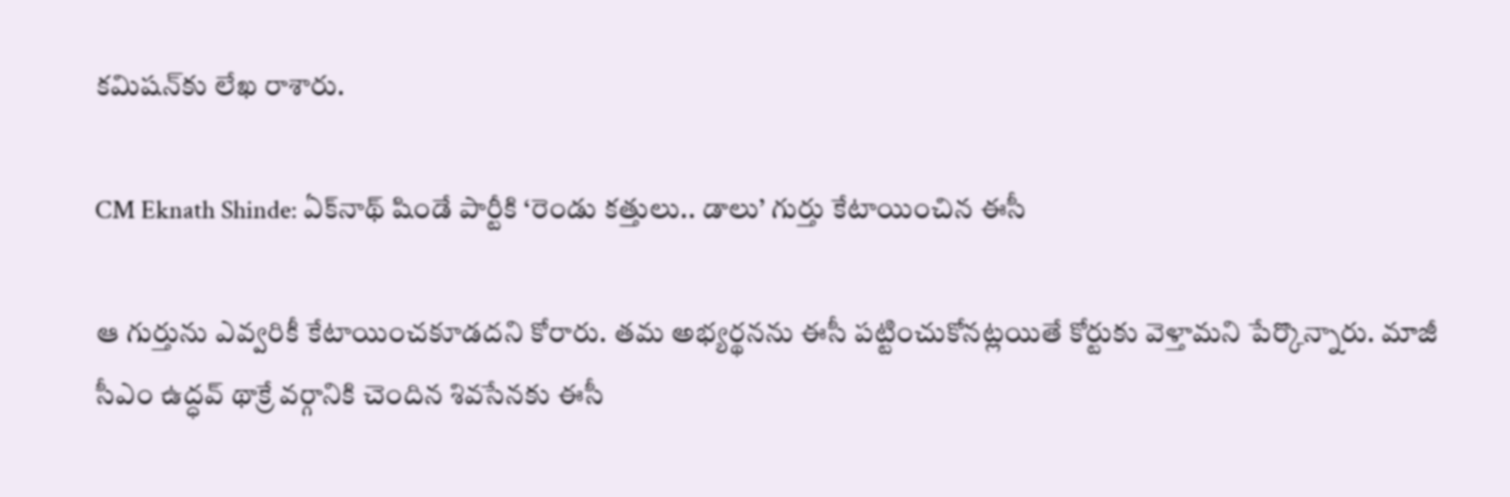కమిషన్‌కు లేఖ రాశారు.

CM Eknath Shinde: ఏక్‌నాథ్ షిండే పార్టీకి ‘రెండు కత్తులు.. డాలు’ గుర్తు కేటాయించిన ఈసీ

ఆ గుర్తును ఎవ్వరికీ కేటాయించకూడదని కోరారు. తమ అభ్యర్థనను ఈసీ పట్టించుకోనట్లయితే కోర్టుకు వెళ్తామని పేర్కొన్నారు. మాజీ సీఎం ఉద్ధవ్‌ థాక్రే వర్గానికి చెందిన శివసేనకు ఈసీ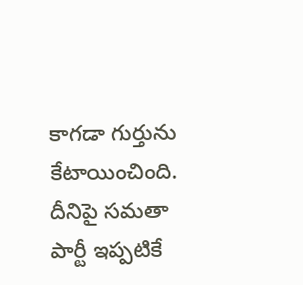కాగడా గుర్తును కేటాయించింది. దీనిపై సమతా పార్టీ ఇప్పటికే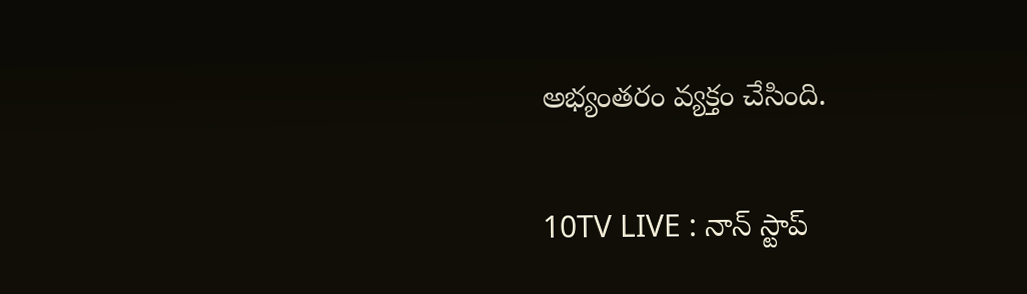అభ్యంతరం వ్యక్తం చేసింది.

10TV LIVE : నాన్ స్టాప్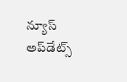న్యూస్ అప్‌డేట్స్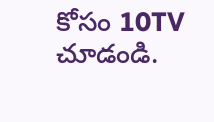కోసం 10TV చూడండి.